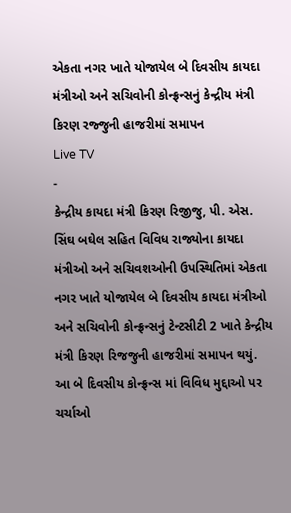એકતા નગર ખાતે યોજાયેલ બે દિવસીય કાયદા મંત્રીઓ અને સચિવોની કોન્ફ્રન્સનું કેન્દ્રીય મંત્રી કિરણ રજ્જુની હાજરીમાં સમાપન
Live TV
-
કેન્દ્રીય કાયદા મંત્રી કિરણ રિજીજુ, પી. એસ. સિંઘ બઘેલ સહિત વિવિધ રાજ્યોના કાયદા મંત્રીઓ અને સચિવશઓની ઉપસ્થિતિમાં એકતા નગર ખાતે યોજાયેલ બે દિવસીય કાયદા મંત્રીઓ અને સચિવોની કોન્ફ્રન્સનું ટેન્ટસીટી 2 ખાતે કેન્દ્રીય મંત્રી કિરણ રિજજુની હાજરીમાં સમાપન થયું. આ બે દિવસીય કોન્ફ્રન્સ માં વિવિધ મુદ્દાઓ પર ચર્ચાઓ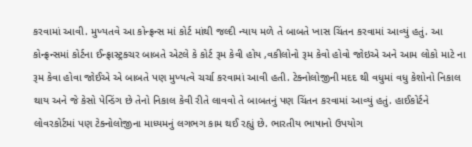કરવામાં આવી. મુખ્યતવે આ કોન્ફ્રન્સ માં કોર્ટ માંથી જલ્દી ન્યાય મળે તે બાબતે ખાસ ચિંતન કરવામાં આવ્યું હતું. આ કોન્ફ્રન્સમાં કોર્ટના ઈન્ફ્રાસ્ટ્રક્ચર બાબતે એટલે કે કોર્ટ રૂમ કેવી હોય ,વકીલોનો રૂમ કેવો હોવો જોઇએ અને આમ લોકો માટે ના રૂમ કેવા હોવા જોઈએ એ બાબતે પણ મુખ્યત્વે ચર્ચા કરવામાં આવી હતી. ટેક્નોલોજીની મદદ થી વધુમાં વધુ કેશોનો નિકાલ થાય અને જે કેસો પેન્ડિંગ છે તેનો નિકાલ કેવી રીતે લાવવો તે બાબતનું પણ ચિંતન કરવામાં આવ્યું હતું. હાઈકોર્ટને લોવરકોર્ટમાં પણ ટેક્નોલોજીના માધ્યમનું લગભગ કામ થઈ રહ્યું છે. ભારતીય ભાષાનો ઉપયોગ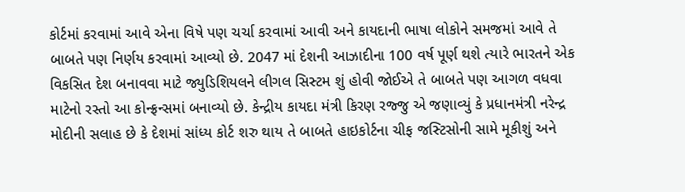કોર્ટમાં કરવામાં આવે એના વિષે પણ ચર્ચા કરવામાં આવી અને કાયદાની ભાષા લોકોને સમજમાં આવે તે બાબતે પણ નિર્ણય કરવામાં આવ્યો છે. 2047 માં દેશની આઝાદીના 100 વર્ષ પૂર્ણ થશે ત્યારે ભારતને એક વિકસિત દેશ બનાવવા માટે જ્યુડિશિયલને લીગલ સિસ્ટમ શું હોવી જોઈએ તે બાબતે પણ આગળ વધવા માટેનો રસ્તો આ કોન્ફ્રન્સમાં બનાવ્યો છે. કેન્દ્રીય કાયદા મંત્રી કિરણ રજ્જુ એ જણાવ્યું કે પ્રધાનમંત્રી નરેન્દ્ર મોદીની સલાહ છે કે દેશમાં સાંધ્ય કોર્ટ શરુ થાય તે બાબતે હાઇકોર્ટના ચીફ જસ્ટિસોની સામે મૂકીશું અને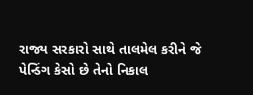રાજ્ય સરકારો સાથે તાલમેલ કરીને જે પેન્ડિંગ કેસો છે તેનો નિકાલ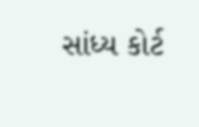સાંધ્ય કોર્ટ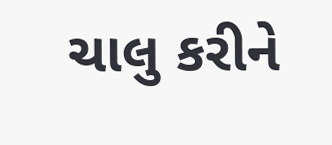ચાલુ કરીને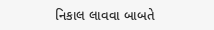નિકાલ લાવવા બાબતે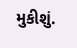મુકીશું.